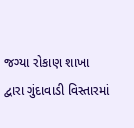જગ્યા રોકાણ શાખા દ્વારા ગુંદાવાડી વિસ્તારમાં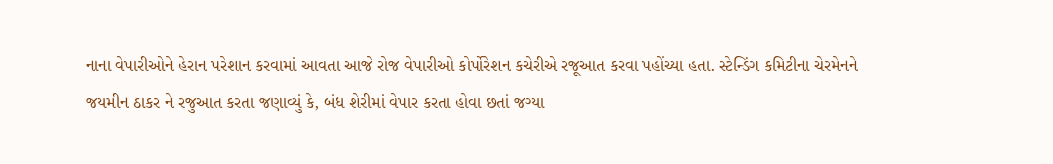નાના વેપારીઓને હેરાન પરેશાન કરવામાં આવતા આજે રોજ વેપારીઓ કોર્પોરેશન કચેરીએ રજૂઆત કરવા પહોંચ્યા હતા. સ્ટેન્ડિંગ કમિટીના ચેરમેનને જયમીન ઠાકર ને રજુઆત કરતા જણાવ્યું કે, બંધ શેરીમાં વેપાર કરતા હોવા છતાં જગ્યા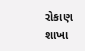રોકાણ શાખા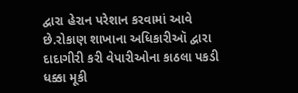દ્વારા હેરાન પરેશાન કરવામાં આવે છે.રોકાણ શાખાના અધિકારીઑ દ્વારા દાદાગીરી કરી વેપારીઓના કાઠલા પકડી ધક્કા મૂકી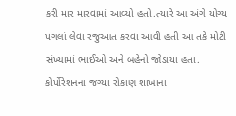કરી માર મારવામાં આવ્યો હતો.ત્યારે આ અંગે યોગ્ય પગલાં લેવા રજુઆત કરવા આવી હતી આ તકે મોટી સંખ્યામાં ભાઈઓ અને બહેનો જોડાયા હતા.
કોર્પોરેશનના જગ્યા રોકાણ શાખાના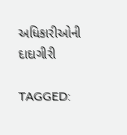અધિકારીઓની દાદાગીરી

TAGGED: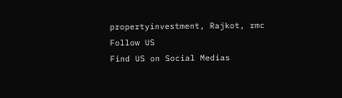propertyinvestment, Rajkot, rmc
Follow US
Find US on Social Medias